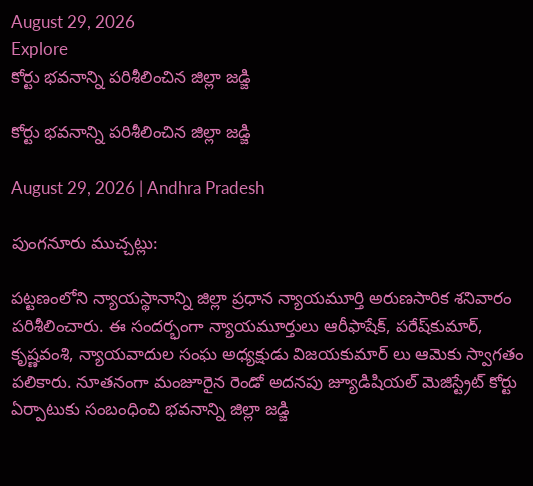August 29, 2026
Explore
కోర్టు భవనాన్ని పరిశీలించిన జిల్లా జడ్జి

కోర్టు భవనాన్ని పరిశీలించిన జిల్లా జడ్జి

August 29, 2026 | Andhra Pradesh

పుంగనూరు ముచ్చట్లు:

పట్టణంలోని న్యాయస్థానాన్ని జిల్లా ప్రధాన న్యాయమూర్తి అరుణసారిక శనివారం పరిశీలించారు. ఈ సందర్భంగా న్యాయమూర్తులు ఆరీఫాషేక్‌, పరేష్‌కుమార్‌, కృష్ణవంశి, న్యాయవాదుల సంఘ అధ్యక్షుడు విజయకుమార్‌ లు ఆమెకు స్వాగతం పలికారు. నూతనంగా మంజూరైన రెండో అదనపు జ్యూడిషియల్‌ మెజిస్ట్రేట్‌ కోర్టు ఏర్పాటుకు సంబంధించి భవనాన్ని జిల్లా జడ్జి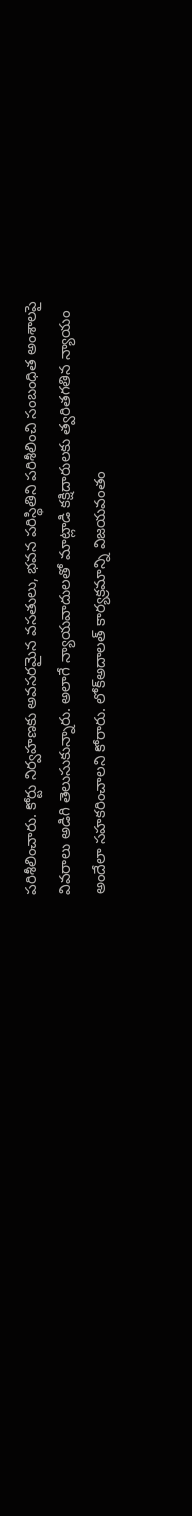పరిశీలించారు. కోర్టు నిర్వహణకు అవసరమైన వసతులు, భవన పరిస్థితిని పరిశీలించి సంబంధిత అంశాలపై వివరాలు అడిగి తెలుసుకున్నారు. అలాగే న్యాయవాదులతో మాట్లాడి కక్షిదారులకు త్వరితగతిన న్యాయం అందేలా సహకరించాలని కోరారు. లోక్‌అదాలత్‌ కార్యక్రమాన్ని విజయవంతం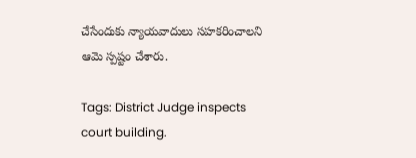చేసేందుకు న్యాయవాదులు సహకరించాలని ఆమె స్పష్టం చేశారు.

Tags: District Judge inspects court building.